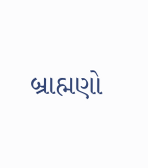બ્રાહ્મણો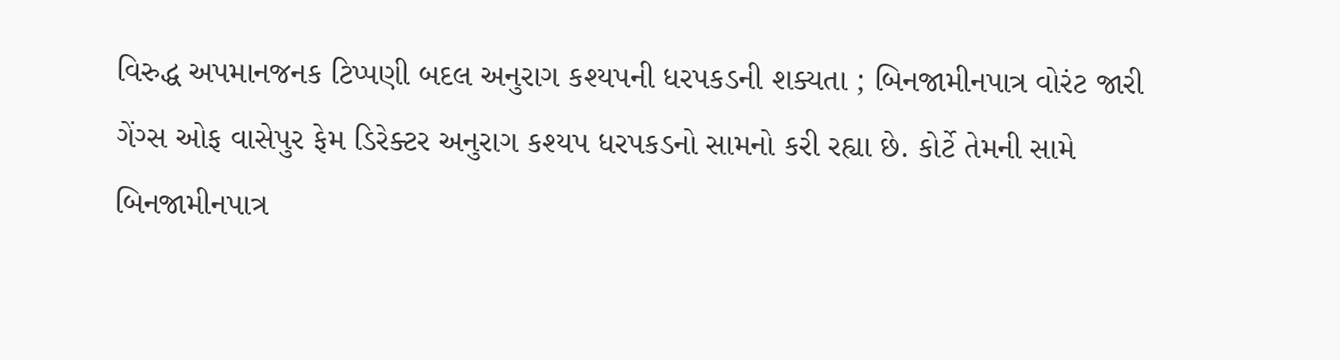વિરુદ્ધ અપમાનજનક ટિપ્પણી બદલ અનુરાગ કશ્યપની ધરપકડની શક્યતા ; બિનજામીનપાત્ર વોરંટ જારી
ગેંગ્સ ઓફ વાસેપુર ફેમ ડિરેક્ટર અનુરાગ કશ્યપ ધરપકડનો સામનો કરી રહ્યા છે. કોર્ટે તેમની સામે બિનજામીનપાત્ર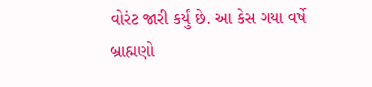વોરંટ જારી કર્યું છે. આ કેસ ગયા વર્ષે બ્રાહ્મણો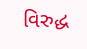વિરુદ્ધ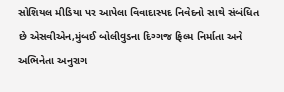સોશિયલ મીડિયા પર આપેલા વિવાદાસ્પદ નિવેદનો સાથે સંબંધિત છે એસવીએન,મુંબઈ બોલીવુડના દિગ્ગજ ફિલ્મ નિર્માતા અને અભિનેતા અનુરાગ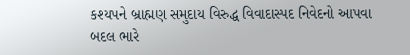કશ્યપને બ્રાહ્મણ સમુદાય વિરુદ્ધ વિવાદાસ્પદ નિવેદનો આપવા બદલ ભારે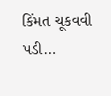કિંમત ચૂકવવી પડી…